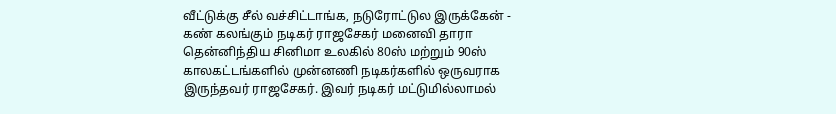வீட்டுக்கு சீல் வச்சிட்டாங்க, நடுரோட்டுல இருக்கேன் - கண் கலங்கும் நடிகர் ராஜசேகர் மனைவி தாரா
தென்னிந்திய சினிமா உலகில் 80ஸ் மற்றும் 90ஸ் காலகட்டங்களில் முன்னணி நடிகர்களில் ஒருவராக இருந்தவர் ராஜசேகர். இவர் நடிகர் மட்டுமில்லாமல்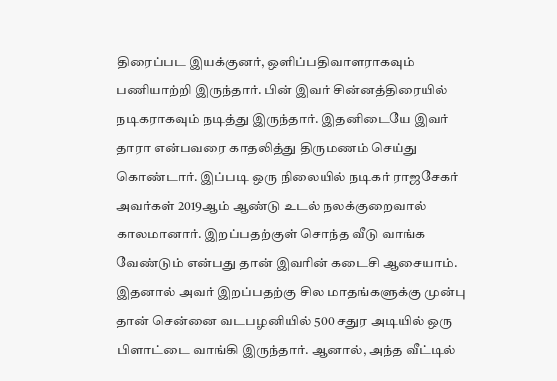திரைப்பட இயக்குனர், ஒளிப்பதிவாளராகவும் பணியாற்றி இருந்தார். பின் இவர் சின்னத்திரையில் நடிகராகவும் நடித்து இருந்தார். இதனிடையே இவர் தாரா என்பவரை காதலித்து திருமணம் செய்து கொண்டார். இப்படி ஒரு நிலையில் நடிகர் ராஜசேகர் அவர்கள் 2019ஆம் ஆண்டு உடல் நலக்குறைவால் காலமானார். இறப்பதற்குள் சொந்த வீடு வாங்க வேண்டும் என்பது தான் இவரின் கடைசி ஆசையாம்.
இதனால் அவர் இறப்பதற்கு சில மாதங்களுக்கு முன்பு தான் சென்னை வடபழனியில் 500 சதுர அடியில் ஒரு பிளாட்டை வாங்கி இருந்தார். ஆனால், அந்த வீட்டில்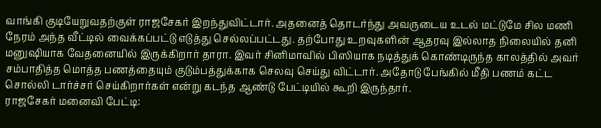வாங்கி குடியேறுவதற்குள் ராஜசேகர் இறந்துவிட்டார். அதனைத் தொடர்ந்து அவருடைய உடல் மட்டுமே சில மணி நேரம் அந்த வீட்டில் வைக்கப்பட்டு எடுத்து செல்லப்பட்டது. தற்போது உறவுகளின் ஆதரவு இல்லாத நிலையில் தனி மனுஷியாக வேதனையில் இருக்கிறார் தாரா. இவர் சினிமாவில் பிஸியாக நடித்துக் கொண்டிருந்த காலத்தில் அவர் சம்பாதித்த மொத்த பணத்தையும் குடும்பத்துக்காக செலவு செய்து விட்டார். அதோடு பேங்கில் மீதி பணம் கட்ட சொல்லி டார்ச்சர் செய்கிறார்கள் என்று கடந்த ஆண்டு பேட்டியில் கூறி இருந்தார்.
ராஜசேகர் மனைவி பேட்டி: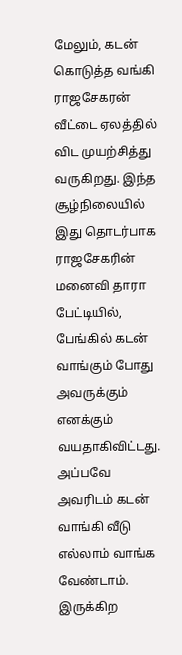மேலும், கடன் கொடுத்த வங்கி ராஜசேகரன் வீட்டை ஏலத்தில் விட முயற்சித்து வருகிறது. இந்த சூழ்நிலையில் இது தொடர்பாக ராஜசேகரின் மனைவி தாரா பேட்டியில், பேங்கில் கடன் வாங்கும் போது அவருக்கும் எனக்கும் வயதாகிவிட்டது. அப்பவே அவரிடம் கடன் வாங்கி வீடு எல்லாம் வாங்க வேண்டாம். இருக்கிற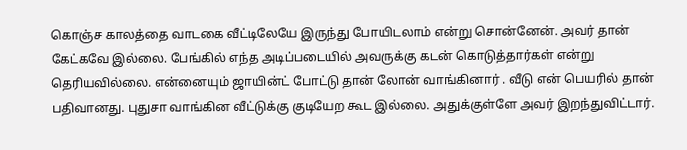கொஞ்ச காலத்தை வாடகை வீட்டிலேயே இருந்து போயிடலாம் என்று சொன்னேன். அவர் தான் கேட்கவே இல்லை. பேங்கில் எந்த அடிப்படையில் அவருக்கு கடன் கொடுத்தார்கள் என்று தெரியவில்லை. என்னையும் ஜாயின்ட் போட்டு தான் லோன் வாங்கினார் . வீடு என் பெயரில் தான் பதிவானது. புதுசா வாங்கின வீட்டுக்கு குடியேற கூட இல்லை. அதுக்குள்ளே அவர் இறந்துவிட்டார்.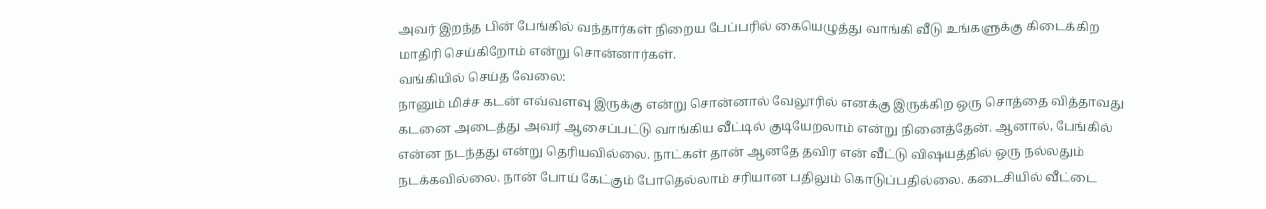அவர் இறந்த பின் பேங்கில் வந்தார்கள் நிறைய பேப்பரில் கையெழுத்து வாங்கி வீடு உங்களுக்கு கிடைக்கிற மாதிரி செய்கிறோம் என்று சொன்னார்கள்.
வங்கியில் செய்த வேலை:
நானும் மிச்ச கடன் எவ்வளவு இருக்கு என்று சொன்னால் வேலூரில் எனக்கு இருக்கிற ஒரு சொத்தை வித்தாவது கடனை அடைத்து அவர் ஆசைப்பட்டு வாங்கிய வீட்டில் குடியேறலாம் என்று நினைத்தேன். ஆனால், பேங்கில் என்ன நடந்தது என்று தெரியவில்லை. நாட்கள் தான் ஆனதே தவிர என் வீட்டு விஷயத்தில் ஒரு நல்லதும் நடக்கவில்லை. நான் போய் கேட்கும் போதெல்லாம் சரியான பதிலும் கொடுப்பதில்லை. கடைசியில் வீட்டை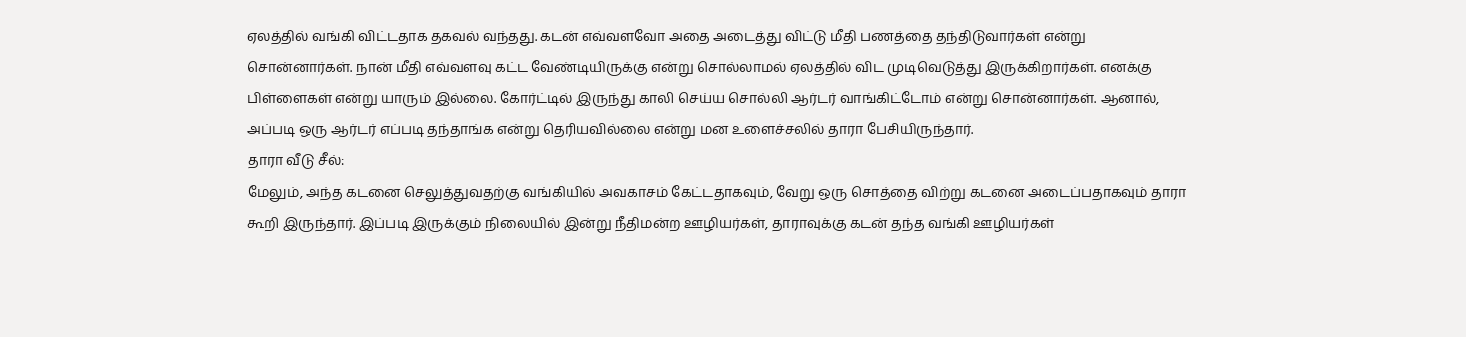ஏலத்தில் வங்கி விட்டதாக தகவல் வந்தது. கடன் எவ்வளவோ அதை அடைத்து விட்டு மீதி பணத்தை தந்திடுவார்கள் என்று சொன்னார்கள். நான் மீதி எவ்வளவு கட்ட வேண்டியிருக்கு என்று சொல்லாமல் ஏலத்தில் விட முடிவெடுத்து இருக்கிறார்கள். எனக்கு பிள்ளைகள் என்று யாரும் இல்லை. கோர்ட்டில் இருந்து காலி செய்ய சொல்லி ஆர்டர் வாங்கிட்டோம் என்று சொன்னார்கள். ஆனால், அப்படி ஒரு ஆர்டர் எப்படி தந்தாங்க என்று தெரியவில்லை என்று மன உளைச்சலில் தாரா பேசியிருந்தார்.
தாரா வீடு சீல்:
மேலும், அந்த கடனை செலுத்துவதற்கு வங்கியில் அவகாசம் கேட்டதாகவும், வேறு ஒரு சொத்தை விற்று கடனை அடைப்பதாகவும் தாரா கூறி இருந்தார். இப்படி இருக்கும் நிலையில் இன்று நீதிமன்ற ஊழியர்கள், தாராவுக்கு கடன் தந்த வங்கி ஊழியர்கள்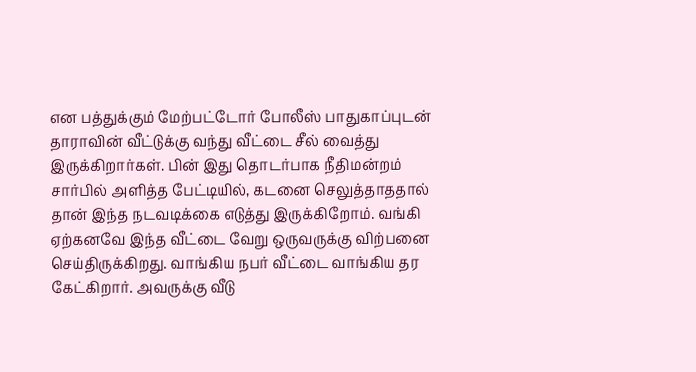என பத்துக்கும் மேற்பட்டோர் போலீஸ் பாதுகாப்புடன் தாராவின் வீட்டுக்கு வந்து வீட்டை சீல் வைத்து இருக்கிறார்கள். பின் இது தொடர்பாக நீதிமன்றம் சார்பில் அளித்த பேட்டியில், கடனை செலுத்தாததால் தான் இந்த நடவடிக்கை எடுத்து இருக்கிறோம். வங்கி ஏற்கனவே இந்த வீட்டை வேறு ஒருவருக்கு விற்பனை செய்திருக்கிறது. வாங்கிய நபர் வீட்டை வாங்கிய தர கேட்கிறார். அவருக்கு வீடு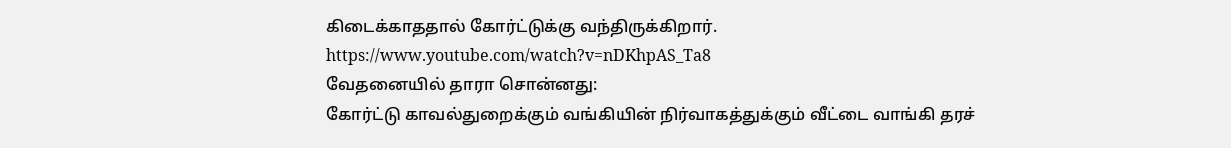கிடைக்காததால் கோர்ட்டுக்கு வந்திருக்கிறார்.
https://www.youtube.com/watch?v=nDKhpAS_Ta8
வேதனையில் தாரா சொன்னது:
கோர்ட்டு காவல்துறைக்கும் வங்கியின் நிர்வாகத்துக்கும் வீட்டை வாங்கி தரச்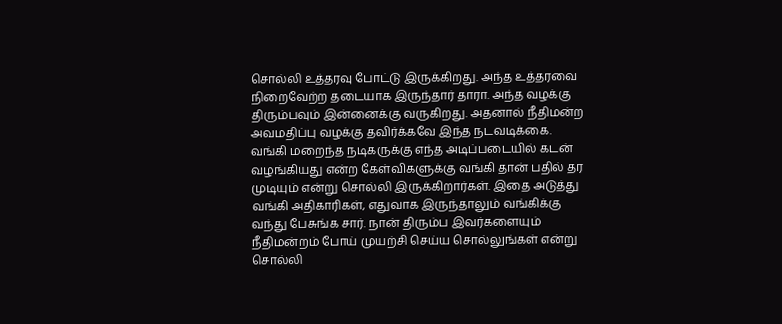சொல்லி உத்தரவு போட்டு இருக்கிறது. அந்த உத்தரவை நிறைவேற்ற தடையாக இருந்தார் தாரா. அந்த வழக்கு திரும்பவும் இன்னைக்கு வருகிறது. அதனால் நீதிமன்ற அவமதிப்பு வழக்கு தவிர்க்கவே இந்த நடவடிக்கை. வங்கி மறைந்த நடிகருக்கு எந்த அடிப்படையில் கடன் வழங்கியது என்ற கேள்விகளுக்கு வங்கி தான் பதில் தர முடியும் என்று சொல்லி இருக்கிறார்கள். இதை அடுத்து வங்கி அதிகாரிகள், எதுவாக இருந்தாலும் வங்கிக்கு வந்து பேசுங்க சார். நான் திரும்ப இவர்களையும் நீதிமன்றம் போய் முயற்சி செய்ய சொல்லுங்கள் என்று சொல்லி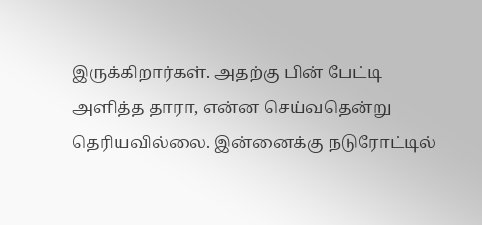இருக்கிறார்கள். அதற்கு பின் பேட்டி அளித்த தாரா, என்ன செய்வதென்று தெரியவில்லை. இன்னைக்கு நடுரோட்டில்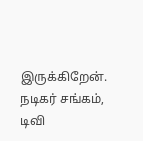இருக்கிறேன். நடிகர் சங்கம், டிவி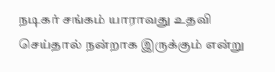நடிகர் சங்கம் யாராவது உதவி செய்தால் நன்றாக இருக்கும் என்று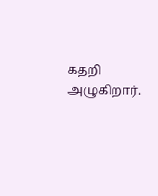கதறி அழுகிறார்.